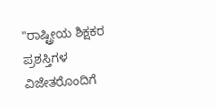"ರಾಷ್ಟ್ರೀಯ ಶಿಕ್ಷಕರ ಪ್ರಶಸ್ತಿಗಳ ವಿಜೇತರೊಂದಿಗೆ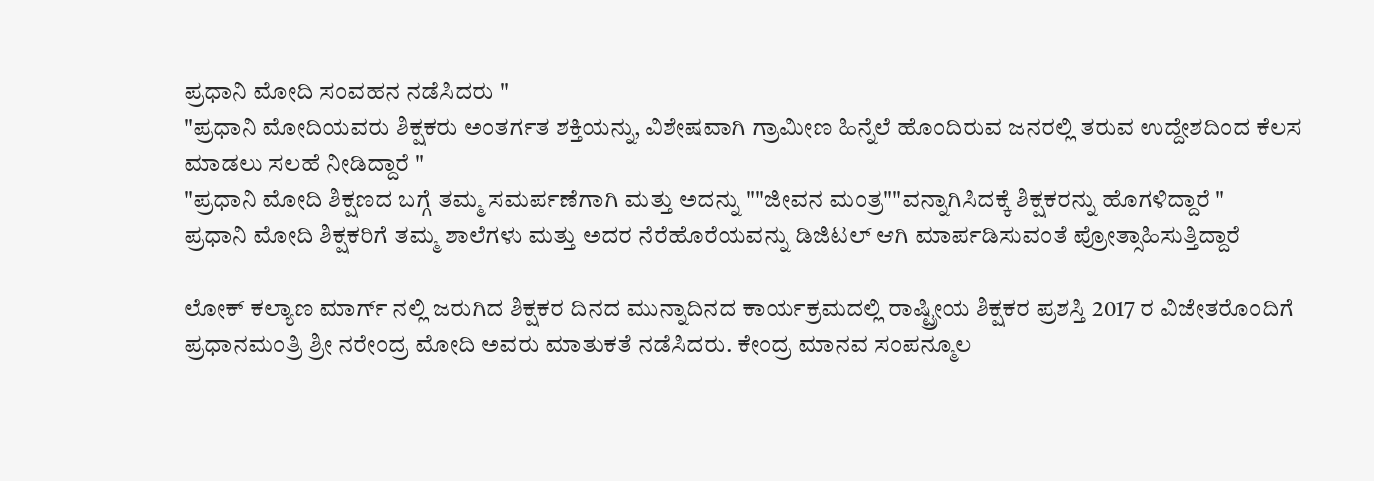ಪ್ರಧಾನಿ ಮೋದಿ ಸಂವಹನ ನಡೆಸಿದರು "
"ಪ್ರಧಾನಿ ಮೋದಿಯವರು ಶಿಕ್ಷಕರು ಅಂತರ್ಗತ ಶಕ್ತಿಯನ್ನು, ವಿಶೇಷವಾಗಿ ಗ್ರಾಮೀಣ ಹಿನ್ನೆಲೆ ಹೊಂದಿರುವ ಜನರಲ್ಲಿ ತರುವ ಉದ್ದೇಶದಿಂದ ಕೆಲಸ ಮಾಡಲು ಸಲಹೆ ನೀಡಿದ್ದಾರೆ "
"ಪ್ರಧಾನಿ ಮೋದಿ ಶಿಕ್ಷಣದ ಬಗ್ಗೆ ತಮ್ಮ ಸಮರ್ಪಣೆಗಾಗಿ ಮತ್ತು ಅದನ್ನು ""ಜೀವನ ಮಂತ್ರ""ವನ್ನಾಗಿಸಿದಕ್ಕೆ ಶಿಕ್ಷಕರನ್ನು ಹೊಗಳಿದ್ದಾರೆ "
ಪ್ರಧಾನಿ ಮೋದಿ ಶಿಕ್ಷಕರಿಗೆ ತಮ್ಮ ಶಾಲೆಗಳು ಮತ್ತು ಅದರ ನೆರೆಹೊರೆಯವನ್ನು ಡಿಜಿಟಲ್ ಆಗಿ ಮಾರ್ಪಡಿಸುವಂತೆ ಪ್ರೋತ್ಸಾಹಿಸುತ್ತಿದ್ದಾರೆ

ಲೋಕ್ ಕಲ್ಯಾಣ ಮಾರ್ಗ್ ನಲ್ಲಿ ಜರುಗಿದ ಶಿಕ್ಷಕರ ದಿನದ ಮುನ್ನಾದಿನದ ಕಾರ್ಯಕ್ರಮದಲ್ಲಿ ರಾಷ್ಟ್ರೀಯ ಶಿಕ್ಷಕರ ಪ್ರಶಸ್ತಿ 2017 ರ ವಿಜೇತರೊಂದಿಗೆ ಪ್ರಧಾನಮಂತ್ರಿ ಶ್ರೀ ನರೇಂದ್ರ ಮೋದಿ ಅವರು ಮಾತುಕತೆ ನಡೆಸಿದರು. ಕೇಂದ್ರ ಮಾನವ ಸಂಪನ್ಮೂಲ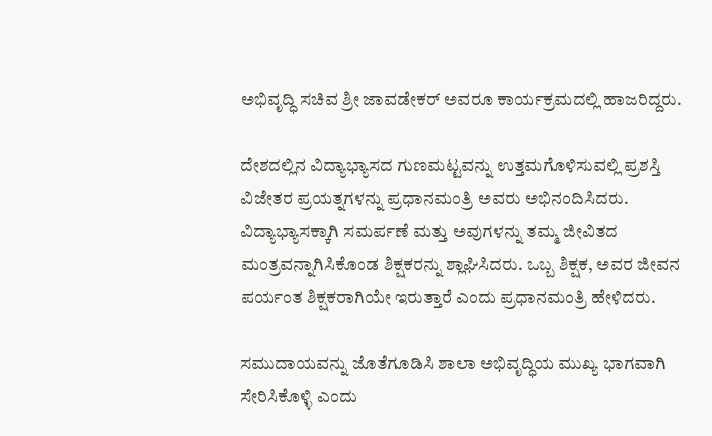ಅಭಿವೃದ್ಧಿ ಸಚಿವ ಶ್ರೀ ಜಾವಡೇಕರ್ ಅವರೂ ಕಾರ್ಯಕ್ರಮದಲ್ಲಿ ಹಾಜರಿದ್ದರು.

ದೇಶದಲ್ಲಿನ ವಿದ್ಯಾಭ್ಯಾಸದ ಗುಣಮಟ್ಟವನ್ನು ಉತ್ತಮಗೊಳಿಸುವಲ್ಲಿ ಪ್ರಶಸ್ತಿ ವಿಜೇತರ ಪ್ರಯತ್ನಗಳನ್ನು ಪ್ರಧಾನಮಂತ್ರಿ ಅವರು ಅಭಿನಂದಿಸಿದರು. ವಿದ್ಯಾಭ್ಯಾಸಕ್ಕಾಗಿ ಸಮರ್ಪಣೆ ಮತ್ತು ಅವುಗಳನ್ನು ತಮ್ಮ ಜೀವಿತದ ಮಂತ್ರವನ್ನಾಗಿಸಿಕೊಂಡ ಶಿಕ್ಷಕರನ್ನು ಶ್ಲಾಘಿಸಿದರು. ಒಬ್ಬ ಶಿಕ್ಷಕ, ಅವರ ಜೀವನ ಪರ್ಯಂತ ಶಿಕ್ಷಕರಾಗಿಯೇ ಇರುತ್ತಾರೆ ಎಂದು ಪ್ರಧಾನಮಂತ್ರಿ ಹೇಳಿದರು.

ಸಮುದಾಯವನ್ನು ಜೊತೆಗೂಡಿಸಿ ಶಾಲಾ ಅಭಿವೃದ್ಧಿಯ ಮುಖ್ಯ ಭಾಗವಾಗಿ ಸೇರಿಸಿಕೊಳ್ಳಿ ಎಂದು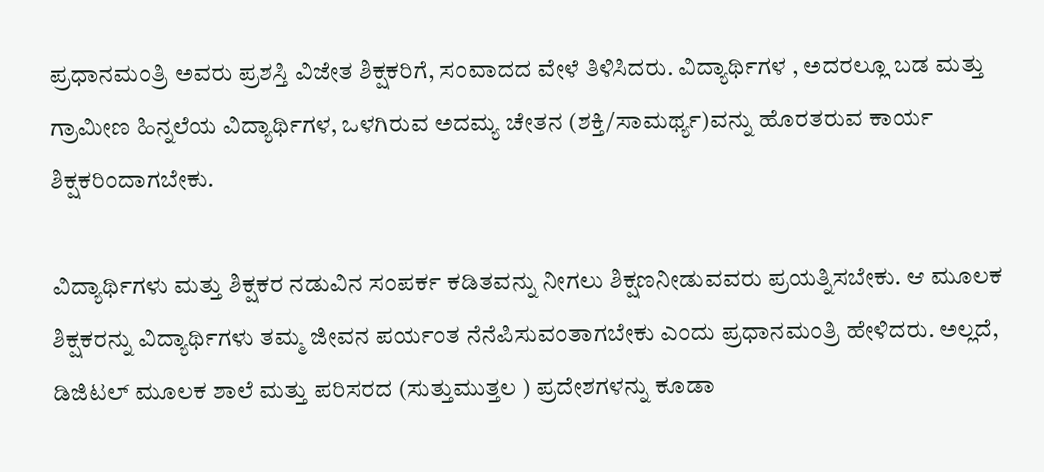ಪ್ರಧಾನಮಂತ್ರಿ ಅವರು ಪ್ರಶಸ್ತಿ ವಿಜೇತ ಶಿಕ್ಷಕರಿಗೆ, ಸಂವಾದದ ವೇಳೆ ತಿಳಿಸಿದರು. ವಿದ್ಯಾರ್ಥಿಗಳ , ಅದರಲ್ಲೂ ಬಡ ಮತ್ತು ಗ್ರಾಮೀಣ ಹಿನ್ನಲೆಯ ವಿದ್ಯಾರ್ಥಿಗಳ, ಒಳಗಿರುವ ಅದಮ್ಯ ಚೇತನ (ಶಕ್ತಿ/ಸಾಮರ್ಥ್ಯ)ವನ್ನು ಹೊರತರುವ ಕಾರ್ಯ ಶಿಕ್ಷಕರಿಂದಾಗಬೇಕು.

ವಿದ್ಯಾರ್ಥಿಗಳು ಮತ್ತು ಶಿಕ್ಷಕರ ನಡುವಿನ ಸಂಪರ್ಕ ಕಡಿತವನ್ನು ನೀಗಲು ಶಿಕ್ಷಣನೀಡುವವರು ಪ್ರಯತ್ನಿಸಬೇಕು. ಆ ಮೂಲಕ ಶಿಕ್ಷಕರನ್ನು ವಿದ್ಯಾರ್ಥಿಗಳು ತಮ್ಮ ಜೀವನ ಪರ್ಯಂತ ನೆನೆಪಿಸುವಂತಾಗಬೇಕು ಎಂದು ಪ್ರಧಾನಮಂತ್ರಿ ಹೇಳಿದರು. ಅಲ್ಲದೆ, ಡಿಜಿಟಲ್ ಮೂಲಕ ಶಾಲೆ ಮತ್ತು ಪರಿಸರದ (ಸುತ್ತುಮುತ್ತಲ ) ಪ್ರದೇಶಗಳನ್ನು ಕೂಡಾ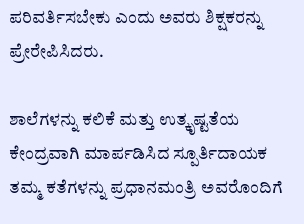ಪರಿವರ್ತಿಸಬೇಕು ಎಂದು ಅವರು ಶಿಕ್ಷಕರನ್ನು ಪ್ರೇರೇಪಿಸಿದರು.

ಶಾಲೆಗಳನ್ನು ಕಲಿಕೆ ಮತ್ತು ಉತ್ಕೃಷ್ಟತೆಯ ಕೇಂದ್ರವಾಗಿ ಮಾರ್ಪಡಿಸಿದ ಸ್ಪೂರ್ತಿದಾಯಕ ತಮ್ಮ ಕತೆಗಳನ್ನು ಪ್ರಧಾನಮಂತ್ರಿ ಅವರೊಂದಿಗೆ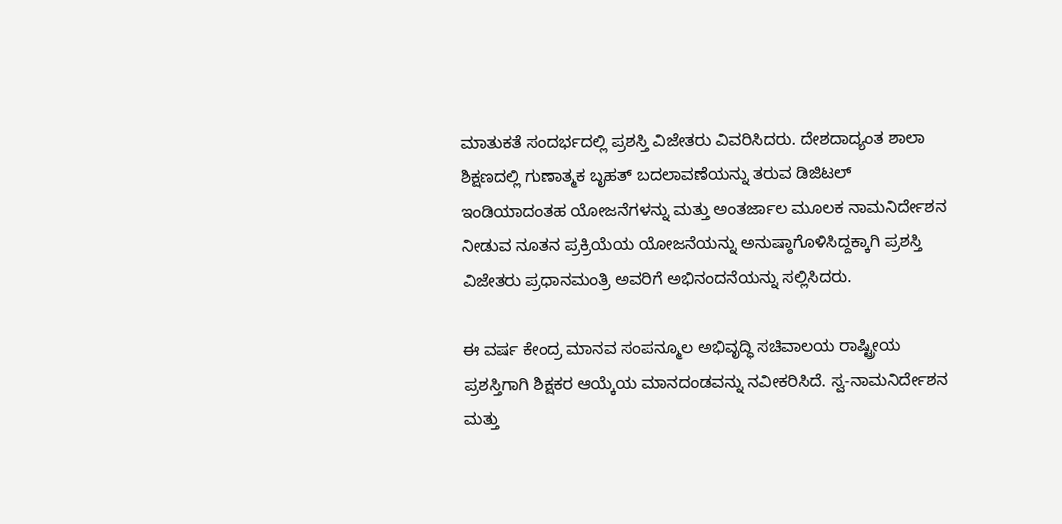ಮಾತುಕತೆ ಸಂದರ್ಭದಲ್ಲಿ ಪ್ರಶಸ್ತಿ ವಿಜೇತರು ವಿವರಿಸಿದರು. ದೇಶದಾದ್ಯಂತ ಶಾಲಾ ಶಿಕ್ಷಣದಲ್ಲಿ ಗುಣಾತ್ಮಕ ಬೃಹತ್ ಬದಲಾವಣೆಯನ್ನು ತರುವ ಡಿಜಿಟಲ್ ಇಂಡಿಯಾದಂತಹ ಯೋಜನೆಗಳನ್ನು ಮತ್ತು ಅಂತರ್ಜಾಲ ಮೂಲಕ ನಾಮನಿರ್ದೇಶನ ನೀಡುವ ನೂತನ ಪ್ರಕ್ರಿಯೆಯ ಯೋಜನೆಯನ್ನು ಅನುಷ್ಠಾಗೊಳಿಸಿದ್ದಕ್ಕಾಗಿ ಪ್ರಶಸ್ತಿ ವಿಜೇತರು ಪ್ರಧಾನಮಂತ್ರಿ ಅವರಿಗೆ ಅಭಿನಂದನೆಯನ್ನು ಸಲ್ಲಿಸಿದರು.

ಈ ವರ್ಷ ಕೇಂದ್ರ ಮಾನವ ಸಂಪನ್ಮೂಲ ಅಭಿವೃದ್ಧಿ ಸಚಿವಾಲಯ ರಾಷ್ಟ್ರೀಯ ಪ್ರಶಸ್ತಿಗಾಗಿ ಶಿಕ್ಷಕರ ಆಯ್ಕೆಯ ಮಾನದಂಡವನ್ನು ನವೀಕರಿಸಿದೆ. ಸ್ವ-ನಾಮನಿರ್ದೇಶನ ಮತ್ತು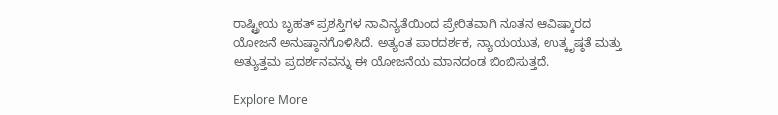ರಾಷ್ಟ್ರೀಯ ಬೃಹತ್ ಪ್ರಶಸ್ತಿಗಳ ನಾವಿನ್ಯತೆಯಿಂದ ಪ್ರೇರಿತವಾಗಿ ನೂತನ ಆವಿಷ್ಕಾರದ ಯೋಜನೆ ಅನುಷ್ಠಾನಗೊಳಿಸಿದೆ. ಅತ್ಯಂತ ಪಾರದರ್ಶಕ, ನ್ಯಾಯಯುತ, ಉತ್ಕೃಷ್ಠತೆ ಮತ್ತು ಅತ್ಯುತ್ತಮ ಪ್ರದರ್ಶನವನ್ನು ಈ ಯೋಜನೆಯ ಮಾನದಂಡ ಬಿಂಬಿಸುತ್ತದೆ.

Explore More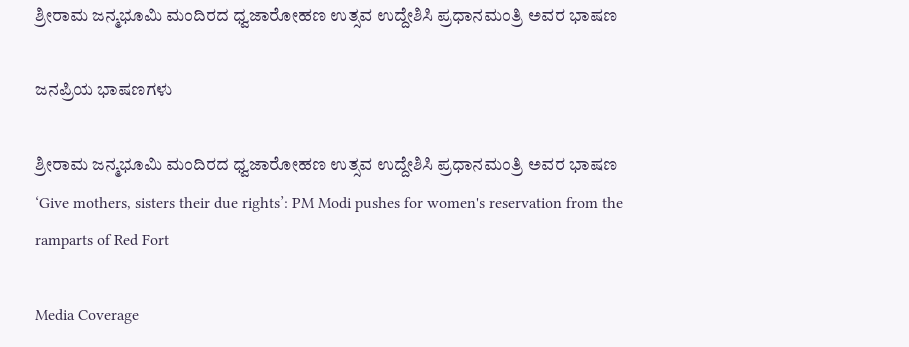ಶ್ರೀರಾಮ ಜನ್ಮಭೂಮಿ ಮಂದಿರದ ಧ್ವಜಾರೋಹಣ ಉತ್ಸವ ಉದ್ದೇಶಿಸಿ ಪ್ರಧಾನಮಂತ್ರಿ ಅವರ ಭಾಷಣ

ಜನಪ್ರಿಯ ಭಾಷಣಗಳು

ಶ್ರೀರಾಮ ಜನ್ಮಭೂಮಿ ಮಂದಿರದ ಧ್ವಜಾರೋಹಣ ಉತ್ಸವ ಉದ್ದೇಶಿಸಿ ಪ್ರಧಾನಮಂತ್ರಿ ಅವರ ಭಾಷಣ
‘Give mothers, sisters their due rights’: PM Modi pushes for women's reservation from the ramparts of Red Fort

Media Coverage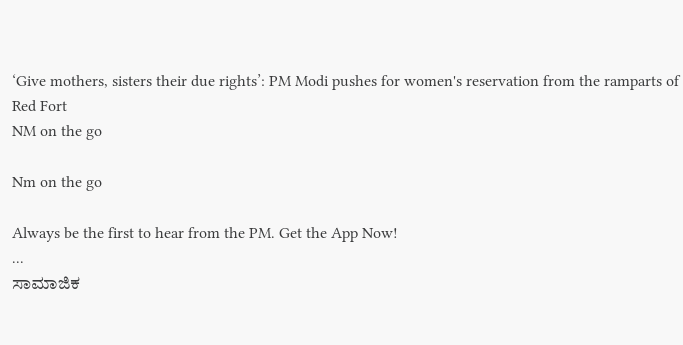‘Give mothers, sisters their due rights’: PM Modi pushes for women's reservation from the ramparts of Red Fort
NM on the go

Nm on the go

Always be the first to hear from the PM. Get the App Now!
...
ಸಾಮಾಜಿಕ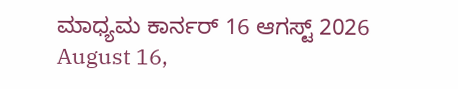ಮಾಧ್ಯಮ ಕಾರ್ನರ್ 16 ಆಗಸ್ಟ್ 2026
August 16,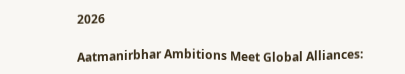2026

Aatmanirbhar Ambitions Meet Global Alliances: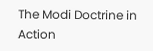The Modi Doctrine in Action